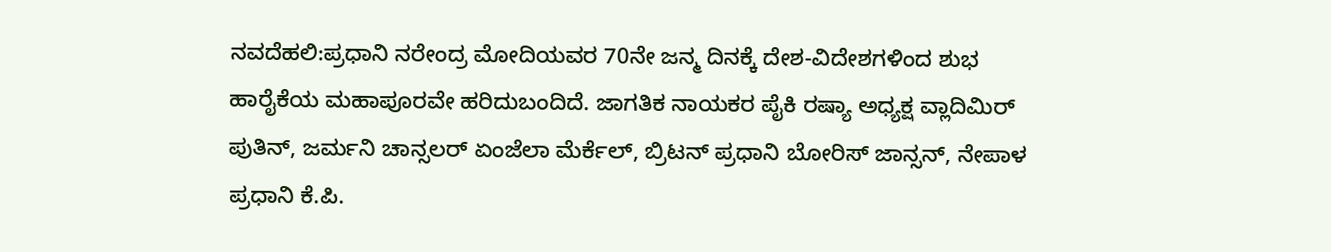ನವದೆಹಲಿ:ಪ್ರಧಾನಿ ನರೇಂದ್ರ ಮೋದಿಯವರ 70ನೇ ಜನ್ಮ ದಿನಕ್ಕೆ ದೇಶ-ವಿದೇಶಗಳಿಂದ ಶುಭ ಹಾರೈಕೆಯ ಮಹಾಪೂರವೇ ಹರಿದುಬಂದಿದೆ. ಜಾಗತಿಕ ನಾಯಕರ ಪೈಕಿ ರಷ್ಯಾ ಅಧ್ಯಕ್ಷ ವ್ಲಾದಿಮಿರ್ ಪುತಿನ್, ಜರ್ಮನಿ ಚಾನ್ಸಲರ್ ಏಂಜೆಲಾ ಮೆರ್ಕೆಲ್, ಬ್ರಿಟನ್ ಪ್ರಧಾನಿ ಬೋರಿಸ್ ಜಾನ್ಸನ್, ನೇಪಾಳ ಪ್ರಧಾನಿ ಕೆ.ಪಿ.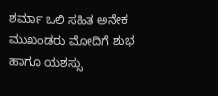ಶರ್ಮಾ ಒಲಿ ಸಹಿತ ಅನೇಕ ಮುಖಂಡರು ಮೋದಿಗೆ ಶುಭ ಹಾಗೂ ಯಶಸ್ಸು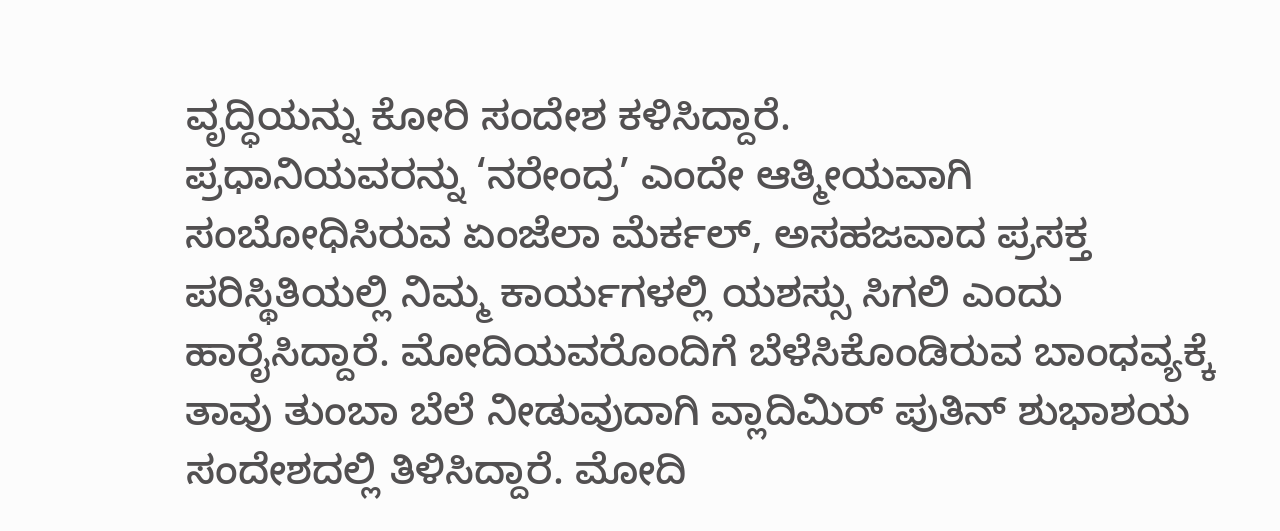ವೃದ್ಧಿಯನ್ನು ಕೋರಿ ಸಂದೇಶ ಕಳಿಸಿದ್ದಾರೆ.
ಪ್ರಧಾನಿಯವರನ್ನು ‘ನರೇಂದ್ರ’ ಎಂದೇ ಆತ್ಮೀಯವಾಗಿ ಸಂಬೋಧಿಸಿರುವ ಏಂಜೆಲಾ ಮೆರ್ಕಲ್, ಅಸಹಜವಾದ ಪ್ರಸಕ್ತ ಪರಿಸ್ಥಿತಿಯಲ್ಲಿ ನಿಮ್ಮ ಕಾರ್ಯಗಳಲ್ಲಿ ಯಶಸ್ಸು ಸಿಗಲಿ ಎಂದು ಹಾರೈಸಿದ್ದಾರೆ. ಮೋದಿಯವರೊಂದಿಗೆ ಬೆಳೆಸಿಕೊಂಡಿರುವ ಬಾಂಧವ್ಯಕ್ಕೆ ತಾವು ತುಂಬಾ ಬೆಲೆ ನೀಡುವುದಾಗಿ ವ್ಲಾದಿಮಿರ್ ಪುತಿನ್ ಶುಭಾಶಯ ಸಂದೇಶದಲ್ಲಿ ತಿಳಿಸಿದ್ದಾರೆ. ಮೋದಿ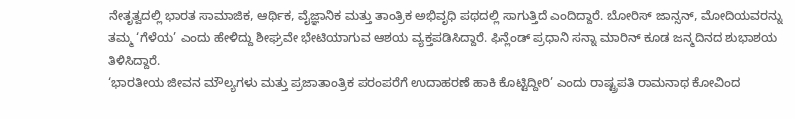ನೇತೃತ್ವದಲ್ಲಿ ಭಾರತ ಸಾಮಾಜಿಕ, ಆರ್ಥಿಕ, ವೈಜ್ಞಾನಿಕ ಮತ್ತು ತಾಂತ್ರಿಕ ಅಭಿವೃಧಿ ಪಥದಲ್ಲಿ ಸಾಗುತ್ತಿದೆ ಎಂದಿದ್ದಾರೆ. ಬೋರಿಸ್ ಜಾನ್ಸನ್, ಮೋದಿಯವರನ್ನು ತಮ್ಮ ‘ಗೆಳೆಯ’ ಎಂದು ಹೇಳಿದ್ದು ಶೀಘ್ರವೇ ಭೇಟಿಯಾಗುವ ಆಶಯ ವ್ಯಕ್ತಪಡಿಸಿದ್ದಾರೆ. ಫಿನ್ಲೆಂಡ್ ಪ್ರಧಾನಿ ಸನ್ನಾ ಮಾರಿನ್ ಕೂಡ ಜನ್ಮದಿನದ ಶುಭಾಶಯ ತಿಳಿಸಿದ್ದಾರೆ.
‘ಭಾರತೀಯ ಜೀವನ ಮೌಲ್ಯಗಳು ಮತ್ತು ಪ್ರಜಾತಾಂತ್ರಿಕ ಪರಂಪರೆಗೆ ಉದಾಹರಣೆ ಹಾಕಿ ಕೊಟ್ಟಿದ್ದೀರಿ’ ಎಂದು ರಾಷ್ಟ್ರಪತಿ ರಾಮನಾಥ ಕೋವಿಂದ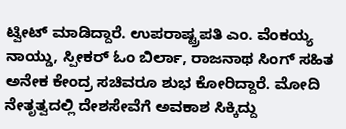ಟ್ವೀಟ್ ಮಾಡಿದ್ದಾರೆ. ಉಪರಾಷ್ಟ್ರಪತಿ ಎಂ. ವೆಂಕಯ್ಯ ನಾಯ್ಡು, ಸ್ಪೀಕರ್ ಓಂ ಬಿರ್ಲಾ, ರಾಜನಾಥ ಸಿಂಗ್ ಸಹಿತ ಅನೇಕ ಕೇಂದ್ರ ಸಚಿವರೂ ಶುಭ ಕೋರಿದ್ದಾರೆ. ಮೋದಿ ನೇತೃತ್ವದಲ್ಲಿ ದೇಶಸೇವೆಗೆ ಅವಕಾಶ ಸಿಕ್ಕಿದ್ದು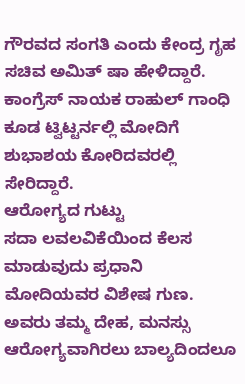ಗೌರವದ ಸಂಗತಿ ಎಂದು ಕೇಂದ್ರ ಗೃಹ ಸಚಿವ ಅಮಿತ್ ಷಾ ಹೇಳಿದ್ದಾರೆ. ಕಾಂಗ್ರೆಸ್ ನಾಯಕ ರಾಹುಲ್ ಗಾಂಧಿ ಕೂಡ ಟ್ವಿಟ್ಟರ್ನಲ್ಲಿ ಮೋದಿಗೆ ಶುಭಾಶಯ ಕೋರಿದವರಲ್ಲಿ ಸೇರಿದ್ದಾರೆ.
ಆರೋಗ್ಯದ ಗುಟ್ಟು
ಸದಾ ಲವಲವಿಕೆಯಿಂದ ಕೆಲಸ ಮಾಡುವುದು ಪ್ರಧಾನಿ ಮೋದಿಯವರ ವಿಶೇಷ ಗುಣ. ಅವರು ತಮ್ಮ ದೇಹ, ಮನಸ್ಸು ಆರೋಗ್ಯವಾಗಿರಲು ಬಾಲ್ಯದಿಂದಲೂ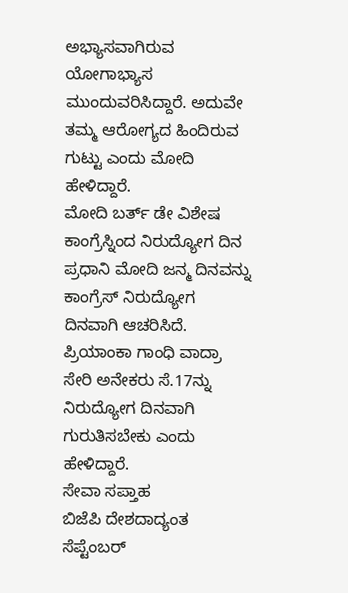ಅಭ್ಯಾಸವಾಗಿರುವ ಯೋಗಾಭ್ಯಾಸ ಮುಂದುವರಿಸಿದ್ದಾರೆ. ಅದುವೇ ತಮ್ಮ ಆರೋಗ್ಯದ ಹಿಂದಿರುವ ಗುಟ್ಟು ಎಂದು ಮೋದಿ ಹೇಳಿದ್ದಾರೆ.
ಮೋದಿ ಬರ್ತ್ ಡೇ ವಿಶೇಷ
ಕಾಂಗ್ರೆಸ್ನಿಂದ ನಿರುದ್ಯೋಗ ದಿನ
ಪ್ರಧಾನಿ ಮೋದಿ ಜನ್ಮ ದಿನವನ್ನು ಕಾಂಗ್ರೆಸ್ ನಿರುದ್ಯೋಗ ದಿನವಾಗಿ ಆಚರಿಸಿದೆ. ಪ್ರಿಯಾಂಕಾ ಗಾಂಧಿ ವಾದ್ರಾ ಸೇರಿ ಅನೇಕರು ಸೆ.17ನ್ನು ನಿರುದ್ಯೋಗ ದಿನವಾಗಿ ಗುರುತಿಸಬೇಕು ಎಂದು ಹೇಳಿದ್ದಾರೆ.
ಸೇವಾ ಸಪ್ತಾಹ
ಬಿಜೆಪಿ ದೇಶದಾದ್ಯಂತ ಸೆಪ್ಟೆಂಬರ್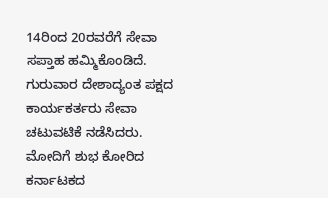14ರಿಂದ 20ರವರೆಗೆ ಸೇವಾ ಸಪ್ತಾಹ ಹಮ್ಮಿಕೊಂಡಿದೆ. ಗುರುವಾರ ದೇಶಾದ್ಯಂತ ಪಕ್ಷದ ಕಾರ್ಯಕರ್ತರು ಸೇವಾ ಚಟುವಟಿಕೆ ನಡೆಸಿದರು.
ಮೋದಿಗೆ ಶುಭ ಕೋರಿದ ಕರ್ನಾಟಕದ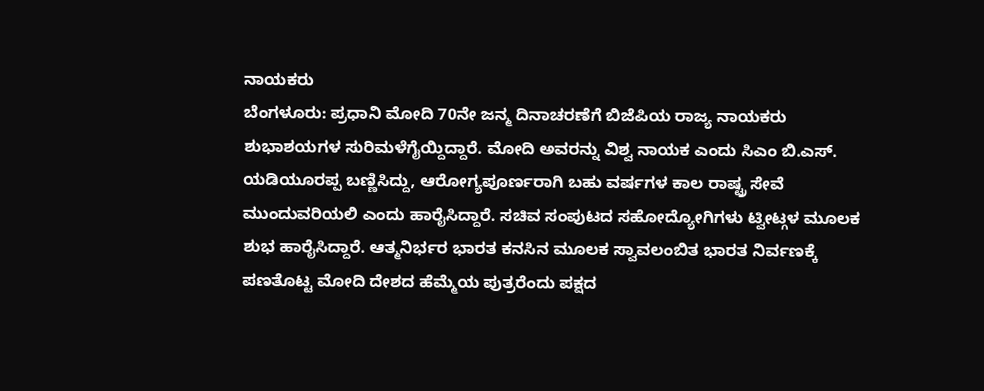ನಾಯಕರು
ಬೆಂಗಳೂರು: ಪ್ರಧಾನಿ ಮೋದಿ 70ನೇ ಜನ್ಮ ದಿನಾಚರಣೆಗೆ ಬಿಜೆಪಿಯ ರಾಜ್ಯ ನಾಯಕರು ಶುಭಾಶಯಗಳ ಸುರಿಮಳೆಗೈಯ್ದಿದ್ದಾರೆ. ಮೋದಿ ಅವರನ್ನು ವಿಶ್ವ ನಾಯಕ ಎಂದು ಸಿಎಂ ಬಿ.ಎಸ್. ಯಡಿಯೂರಪ್ಪ ಬಣ್ಣಿಸಿದ್ದು, ಆರೋಗ್ಯಪೂರ್ಣರಾಗಿ ಬಹು ವರ್ಷಗಳ ಕಾಲ ರಾಷ್ಟ್ರ ಸೇವೆ ಮುಂದುವರಿಯಲಿ ಎಂದು ಹಾರೈಸಿದ್ದಾರೆ. ಸಚಿವ ಸಂಪುಟದ ಸಹೋದ್ಯೋಗಿಗಳು ಟ್ವೀಟ್ಗಳ ಮೂಲಕ ಶುಭ ಹಾರೈಸಿದ್ದಾರೆ. ಆತ್ಮನಿರ್ಭರ ಭಾರತ ಕನಸಿನ ಮೂಲಕ ಸ್ವಾವಲಂಬಿತ ಭಾರತ ನಿರ್ವಣಕ್ಕೆ ಪಣತೊಟ್ಟ ಮೋದಿ ದೇಶದ ಹೆಮ್ಮೆಯ ಪುತ್ರರೆಂದು ಪಕ್ಷದ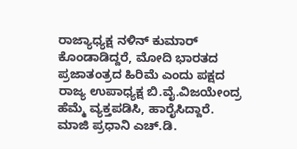ರಾಜ್ಯಾಧ್ಯಕ್ಷ ನಳಿನ್ ಕುಮಾರ್ ಕೊಂಡಾಡಿದ್ದರೆ, ಮೋದಿ ಭಾರತದ ಪ್ರಜಾತಂತ್ರದ ಹಿರಿಮೆ ಎಂದು ಪಕ್ಷದ ರಾಜ್ಯ ಉಪಾಧ್ಯಕ್ಷ ಬಿ.ವೈ.ವಿಜಯೇಂದ್ರ ಹೆಮ್ಮೆ ವ್ಯಕ್ತಪಡಿಸಿ, ಹಾರೈಸಿದ್ದಾರೆ. ಮಾಜಿ ಪ್ರಧಾನಿ ಎಚ್.ಡಿ.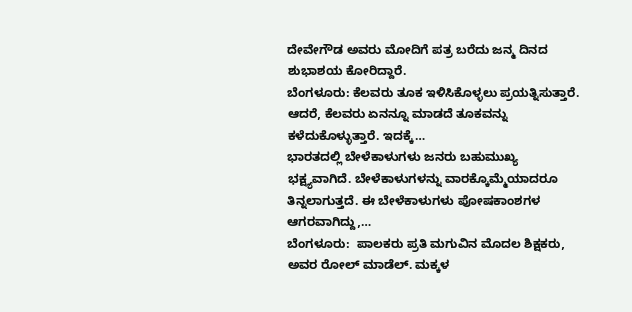ದೇವೇಗೌಡ ಅವರು ಮೋದಿಗೆ ಪತ್ರ ಬರೆದು ಜನ್ಮ ದಿನದ ಶುಭಾಶಯ ಕೋರಿದ್ದಾರೆ.
ಬೆಂಗಳೂರು: ಕೆಲವರು ತೂಕ ಇಳಿಸಿಕೊಳ್ಳಲು ಪ್ರಯತ್ನಿಸುತ್ತಾರೆ. ಆದರೆ, ಕೆಲವರು ಏನನ್ನೂ ಮಾಡದೆ ತೂಕವನ್ನು ಕಳೆದುಕೊಳ್ಳುತ್ತಾರೆ. ಇದಕ್ಕೆ…
ಭಾರತದಲ್ಲಿ ಬೇಳೆಕಾಳುಗಳು ಜನರು ಬಹುಮುಖ್ಯ ಭಕ್ಷ್ಯವಾಗಿದೆ. ಬೇಳೆಕಾಳುಗಳನ್ನು ವಾರಕ್ಕೊಮ್ಮೆಯಾದರೂ ತಿನ್ನಲಾಗುತ್ತದೆ. ಈ ಬೇಳೆಕಾಳುಗಳು ಪೋಷಕಾಂಶಗಳ ಆಗರವಾಗಿದ್ದು,…
ಬೆಂಗಳೂರು:  ಪಾಲಕರು ಪ್ರತಿ ಮಗುವಿನ ಮೊದಲ ಶಿಕ್ಷಕರು, ಅವರ ರೋಲ್ ಮಾಡೆಲ್. ಮಕ್ಕಳ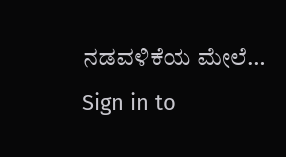ನಡವಳಿಕೆಯ ಮೇಲೆ…
Sign in to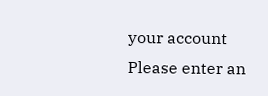your account
Please enter an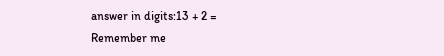answer in digits:13 + 2 =
Remember me